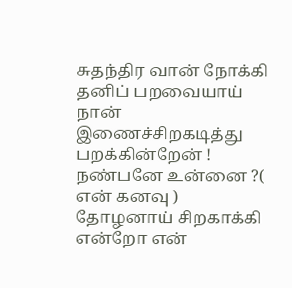சுதந்திர வான் நோக்கி
தனிப் பறவையாய் நான்
இணைச்சிறகடித்து பறக்கின்றேன் !
நண்பனே உன்னை ?( என் கனவு )
தோழனாய் சிறகாக்கி
என்றோ என்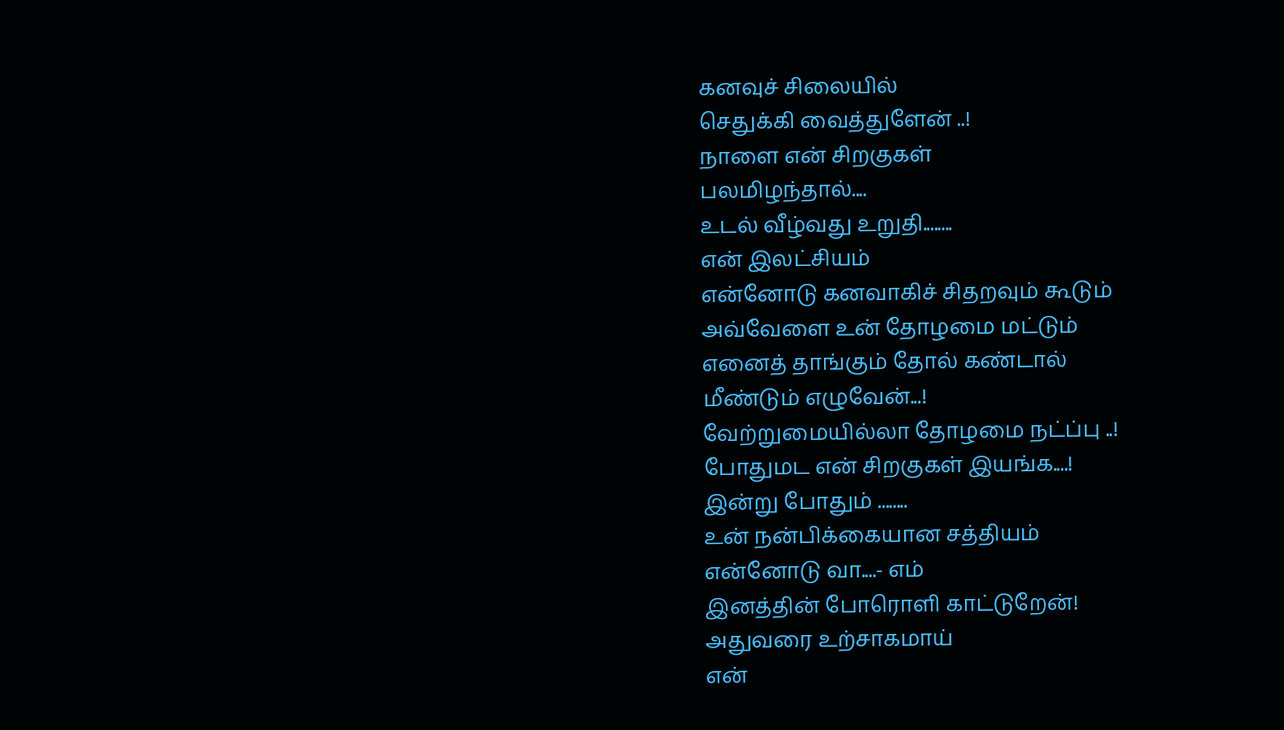கனவுச் சிலையில்
செதுக்கி வைத்துளேன் ..!
நாளை என் சிறகுகள்
பலமிழந்தால்....
உடல் வீழ்வது உறுதி........
என் இலட்சியம்
என்னோடு கனவாகிச் சிதறவும் கூடும்
அவ்வேளை உன் தோழமை மட்டும்
எனைத் தாங்கும் தோல் கண்டால்
மீண்டும் எழுவேன்...!
வேற்றுமையில்லா தோழமை நட்ப்பு ..!
போதுமட என் சிறகுகள் இயங்க....!
இன்று போதும் ........
உன் நன்பிக்கையான சத்தியம்
என்னோடு வா....- எம்
இனத்தின் போரொளி காட்டுறேன்!
அதுவரை உற்சாகமாய்
என்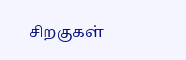சிறகுகள்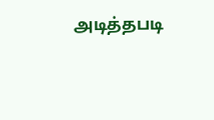அடித்தபடி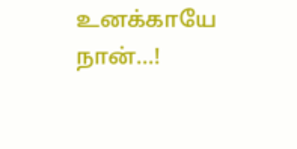உனக்காயே நான்...!